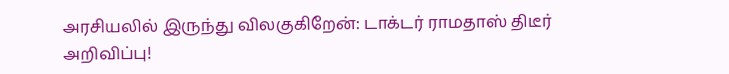அரசியலில் இருந்து விலகுகிறேன்: டாக்டர் ராமதாஸ் திடீர் அறிவிப்பு!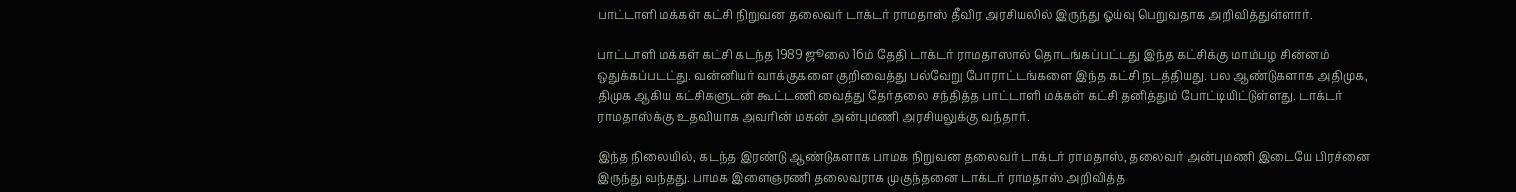பாட்டாளி மக்கள் கட்சி நிறுவன தலைவர் டாக்டர் ராமதாஸ் தீவிர அரசியலில் இருந்து ஓய்வு பெறுவதாக அறிவித்துள்ளார்.

பாட்டாளி மக்கள் கட்சி கடந்த 1989 ஜூலை 16ம் தேதி டாக்டர் ராமதாஸால் தொடங்கப்பட்டது இந்த கட்சிக்கு மாம்பழ சின்னம் ஒதுக்கப்படட்து. வன்னியர் வாக்குகளை குறிவைத்து பல்வேறு போராட்டங்களை இந்த கட்சி நடத்தியது. பல ஆண்டுகளாக அதிமுக, திமுக ஆகிய கட்சிகளுடன் கூட்டணி வைத்து தேர்தலை சந்தித்த பாட்டாளி மக்கள் கட்சி தனித்தும் போட்டியிட்டுள்ளது. டாக்டர் ராமதாஸ்க்கு உதவியாக அவரின் மகன் அன்புமணி அரசியலுக்கு வந்தார்.

இந்த நிலையில், கடந்த இரண்டு ஆண்டுகளாக பாமக நிறுவன தலைவர் டாக்டர் ராமதாஸ், தலைவர் அன்புமணி இடையே பிரச்னை இருந்து வந்தது. பாமக இளைஞரணி தலைவராக முகுந்தனை டாக்டர் ராமதாஸ் அறிவித்த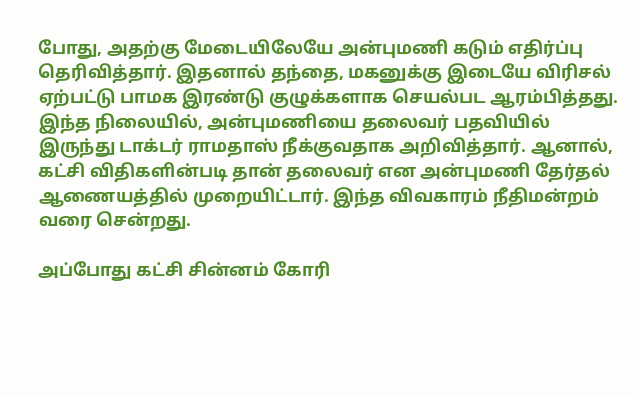போது, அதற்கு மேடையிலேயே அன்புமணி கடும் எதிர்ப்பு தெரிவித்தார். இதனால் தந்தை, மகனுக்கு இடையே விரிசல் ஏற்பட்டு பாமக இரண்டு குழுக்களாக செயல்பட ஆரம்பித்தது. இந்த நிலையில், அன்புமணியை தலைவர் பதவியில் இருந்து டாக்டர் ராமதாஸ் நீக்குவதாக அறிவித்தார். ஆனால், கட்சி விதிகளின்படி தான் தலைவர் என அன்புமணி தேர்தல் ஆணையத்தில் முறையிட்டார். இந்த விவகாரம் நீதிமன்றம் வரை சென்றது.

அப்போது கட்சி சின்னம் கோரி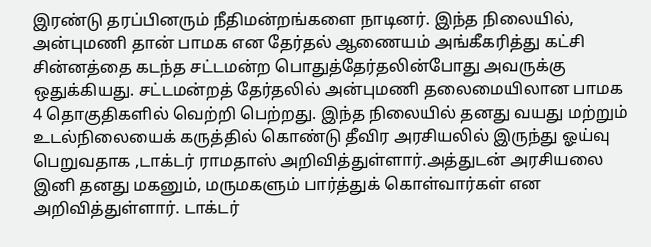இரண்டு தரப்பினரும் நீதிமன்றங்களை நாடினர். இந்த நிலையில், அன்புமணி தான் பாமக என தேர்தல் ஆணையம் அங்கீகரித்து கட்சி சின்னத்தை கடந்த சட்டமன்ற பொதுத்தேர்தலின்போது அவருக்கு ஒதுக்கியது. சட்டமன்றத் தேர்தலில் அன்புமணி தலைமையிலான பாமக 4 தொகுதிகளில் வெற்றி பெற்றது. இந்த நிலையில் தனது வயது மற்றும் உடல்நிலையைக் கருத்தில் கொண்டு தீவிர அரசியலில் இருந்து ஓய்வு பெறுவதாக ,டாக்டர் ராமதாஸ் அறிவித்துள்ளார்.அத்துடன் அரசியலை இனி தனது மகனும், மருமகளும் பார்த்துக் கொள்வார்கள் என அறிவித்துள்ளார். டாக்டர்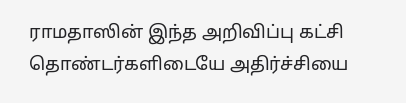ராமதாஸின் இந்த அறிவிப்பு கட்சி தொண்டர்களிடையே அதிர்ச்சியை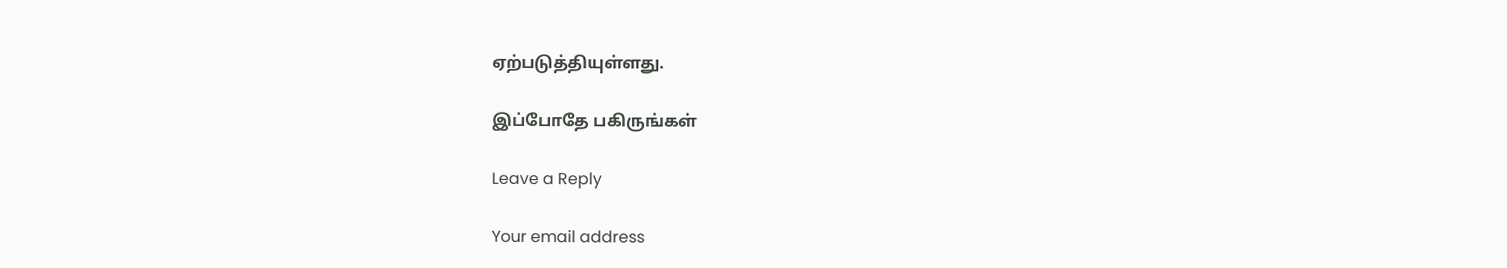ஏற்படுத்தியுள்ளது.

இப்போதே பகிருங்கள்

Leave a Reply

Your email address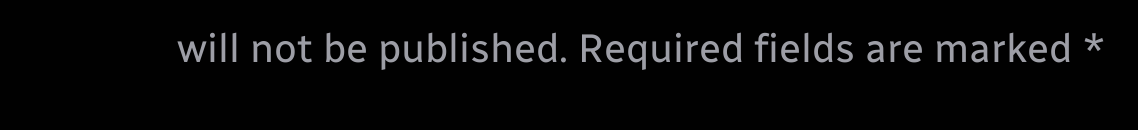will not be published. Required fields are marked *